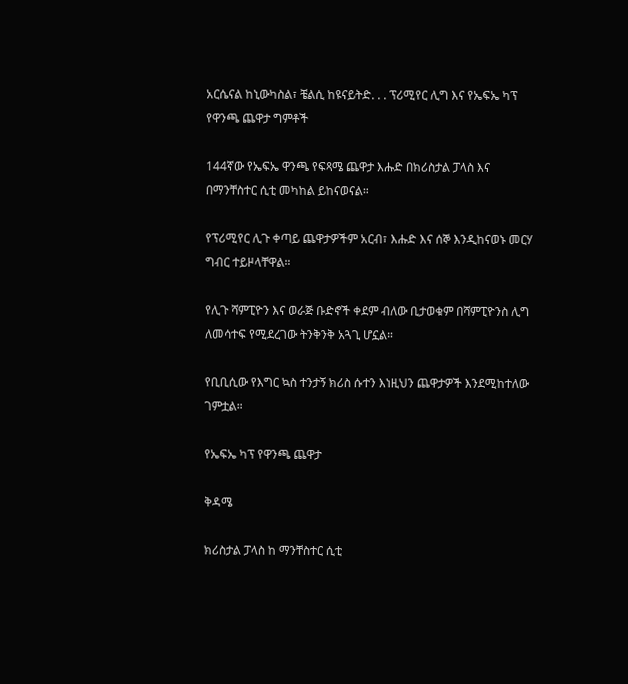አርሴናል ከኒውካስል፣ ቼልሲ ከዩናይትድ. . . ፕሪሚየር ሊግ እና የኤፍኤ ካፕ የዋንጫ ጨዋታ ግምቶች

144ኛው የኤፍኤ ዋንጫ የፍጻሜ ጨዋታ እሑድ በክሪስታል ፓላስ እና በማንቸስተር ሲቲ መካከል ይከናወናል።

የፕሪሚየር ሊጉ ቀጣይ ጨዋታዎችም አርብ፣ እሑድ እና ሰኞ እንዲከናወኑ መርሃ ግብር ተይዞላቸዋል።

የሊጉ ሻምፒዮን እና ወራጅ ቡድኖች ቀደም ብለው ቢታወቁም በሻምፒዮንስ ሊግ ለመሳተፍ የሚደረገው ትንቅንቅ አጓጊ ሆኗል።

የቢቢሲው የእግር ኳስ ተንታኝ ክሪስ ሱተን እነዚህን ጨዋታዎች እንደሚከተለው ገምቷል።

የኤፍኤ ካፕ የዋንጫ ጨዋታ

ቅዳሜ

ክሪስታል ፓላስ ከ ማንቸስተር ሲቲ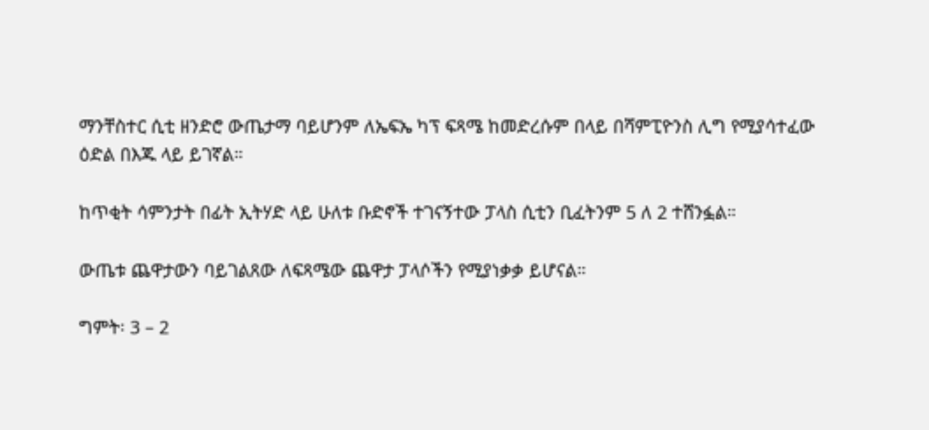ማንቸስተር ሲቲ ዘንድሮ ውጤታማ ባይሆንም ለኤፍኤ ካፕ ፍጻሜ ከመድረሱም በላይ በሻምፒዮንስ ሊግ የሚያሳተፈው ዕድል በእጁ ላይ ይገኛል።

ከጥቂት ሳምንታት በፊት ኢትሃድ ላይ ሁለቱ ቡድኖች ተገናኝተው ፓላስ ሲቲን ቢፈትንም 5 ለ 2 ተሸንፏል።

ውጤቱ ጨዋታውን ባይገልጸው ለፍጻሜው ጨዋታ ፓላሶችን የሚያነቃቃ ይሆናል።

ግምት፡ 3 – 2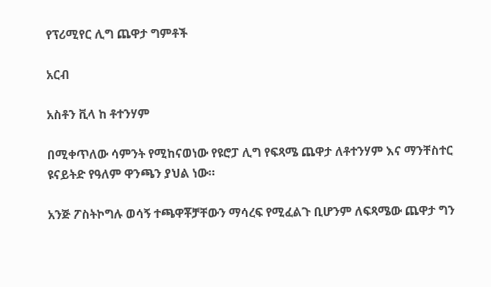የፕሪሚየር ሊግ ጨዋታ ግምቶች

አርብ

አስቶን ቪላ ከ ቶተንሃም

በሚቀጥለው ሳምንት የሚከናወነው የዩሮፓ ሊግ የፍጻሜ ጨዋታ ለቶተንሃም እና ማንቸስተር ዩናይትድ የዓለም ዋንጫን ያህል ነው።

አንጅ ፖስትኮግሉ ወሳኝ ተጫዋቾቻቸውን ማሳረፍ የሚፈልጉ ቢሆንም ለፍጻሜው ጨዋታ ግን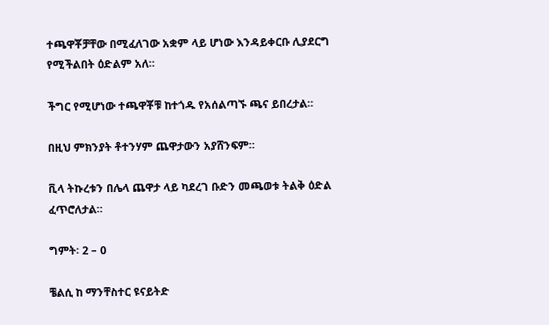ተጫዋቾቻቸው በሚፈለገው አቋም ላይ ሆነው እንዳይቀርቡ ሊያደርግ የሚችልበት ዕድልም አለ።

ችግር የሚሆነው ተጫዋቾቹ ከተጎዱ የአሰልጣኙ ጫና ይበረታል።

በዚህ ምክንያት ቶተንሃም ጨዋታውን አያሸንፍም።

ቪላ ትኩረቱን በሌላ ጨዋታ ላይ ካደረገ ቡድን መጫወቱ ትልቅ ዕድል ፈጥሮለታል።

ግምት፡ 2 – 0

ቼልሲ ከ ማንቸስተር ዩናይትድ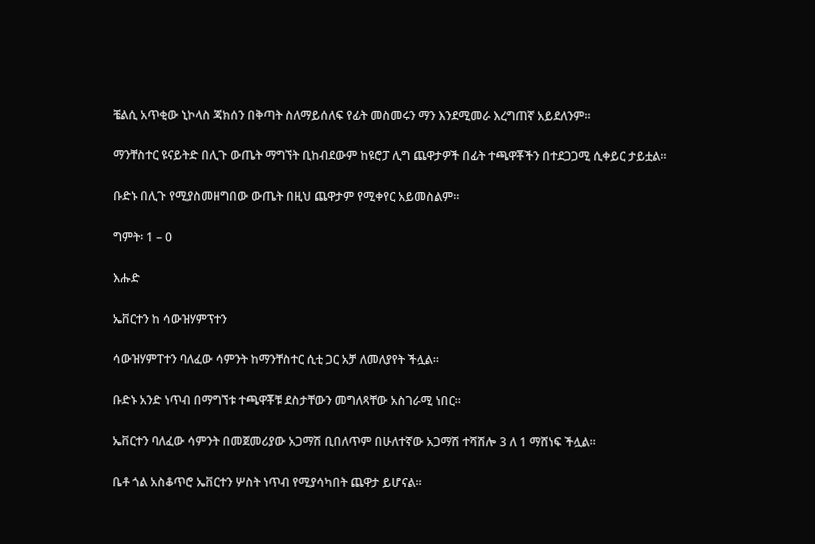ቼልሲ አጥቂው ኒኮላስ ጃክሰን በቅጣት ስለማይሰለፍ የፊት መስመሩን ማን እንደሚመራ እረግጠኛ አይደለንም።

ማንቸስተር ዩናይትድ በሊጉ ውጤት ማግኘት ቢከብደውም ከዩሮፓ ሊግ ጨዋታዎች በፊት ተጫዋቾችን በተደጋጋሚ ሲቀይር ታይቷል።

ቡድኑ በሊጉ የሚያስመዘግበው ውጤት በዚህ ጨዋታም የሚቀየር አይመስልም።

ግምት፡ 1 – 0

እሑድ

ኤቨርተን ከ ሳውዝሃምፕተን

ሳውዝሃምፐተን ባለፈው ሳምንት ከማንቸስተር ሲቲ ጋር አቻ ለመለያየት ችሏል።

ቡድኑ አንድ ነጥብ በማግኘቱ ተጫዋቾቹ ደስታቸውን መግለጻቸው አስገራሚ ነበር።

ኤቨርተን ባለፈው ሳምንት በመጀመሪያው አጋማሽ ቢበለጥም በሁለተኛው አጋማሽ ተሻሽሎ 3 ለ 1 ማሸነፍ ችሏል።

ቤቶ ጎል አስቆጥሮ ኤቨርተን ሦስት ነጥብ የሚያሳካበት ጨዋታ ይሆናል።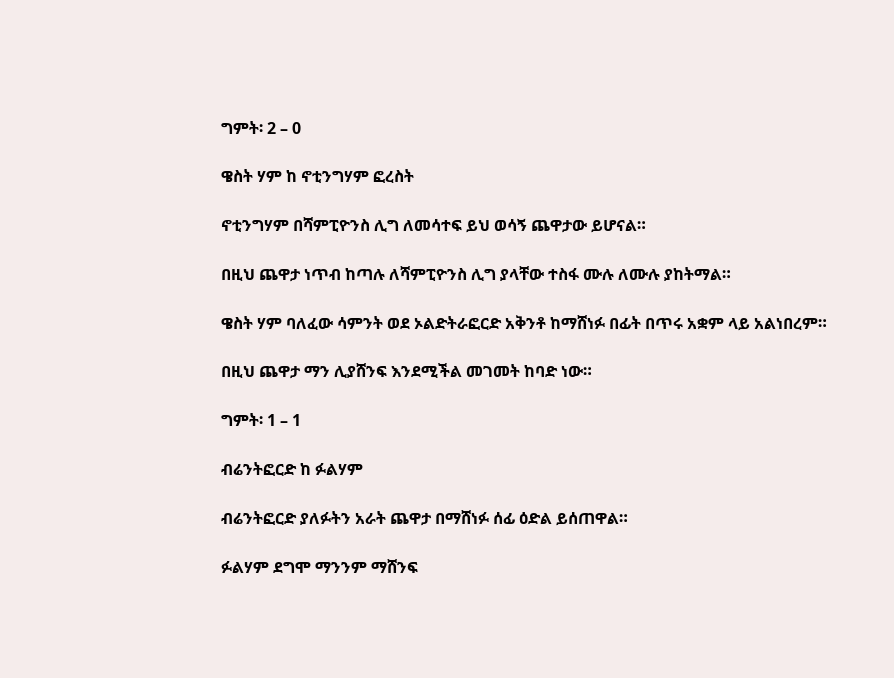ግምት፡ 2 – 0

ዌስት ሃም ከ ኖቲንግሃም ፎረስት

ኖቲንግሃም በሻምፒዮንስ ሊግ ለመሳተፍ ይህ ወሳኝ ጨዋታው ይሆናል።

በዚህ ጨዋታ ነጥብ ከጣሉ ለሻምፒዮንስ ሊግ ያላቸው ተስፋ ሙሉ ለሙሉ ያከትማል።

ዌስት ሃም ባለፈው ሳምንት ወደ ኦልድትራፎርድ አቅንቶ ከማሸነፉ በፊት በጥሩ አቋም ላይ አልነበረም።

በዚህ ጨዋታ ማን ሊያሸንፍ እንደሚችል መገመት ከባድ ነው።

ግምት፡ 1 – 1

ብሬንትፎርድ ከ ፉልሃም

ብሬንትፎርድ ያለፉትን አራት ጨዋታ በማሸነፉ ሰፊ ዕድል ይሰጠዋል።

ፉልሃም ደግሞ ማንንም ማሸንፍ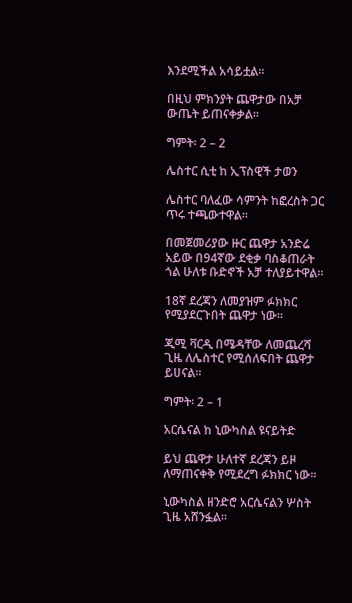እንደሚችል አሳይቷል።

በዚህ ምክንያት ጨዋታው በአቻ ውጤት ይጠናቀቃል።

ግምት፡ 2 – 2

ሌስተር ሲቲ ከ ኢፕስዊች ታወን

ሌስተር ባለፈው ሳምንት ከፎረስት ጋር ጥሩ ተጫውተዋል።

በመጀመሪያው ዙር ጨዋታ አንድሬ አይው በ94ኛው ደቂቃ ባስቆጠራት ጎል ሁለቱ ቡድኖች አቻ ተለያይተዋል።

18ኛ ደረጃን ለመያዝም ፉክክር የሚያደርጉበት ጨዋታ ነው።

ጂሚ ቫርዲ በሜዳቸው ለመጨረሻ ጊዜ ለሌስተር የሚሰለፍበት ጨዋታ ይሀናል።

ግምት፡ 2 – 1

አርሴናል ከ ኒውካስል ዩናይትድ

ይህ ጨዋታ ሁለተኛ ደረጃን ይዞ ለማጠናቀቅ የሚደረግ ፉክክር ነው።

ኒውካስል ዘንድሮ አርሴናልን ሦስት ጊዜ አሸንፏል።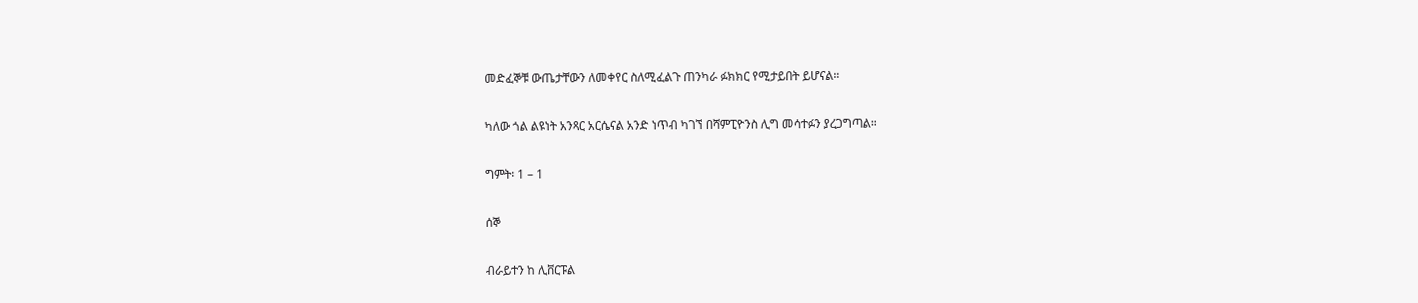መድፈኞቹ ውጤታቸውን ለመቀየር ስለሚፈልጉ ጠንካራ ፉክክር የሚታይበት ይሆናል።

ካለው ጎል ልዩነት አንጻር አርሴናል አንድ ነጥብ ካገኘ በሻምፒዮንስ ሊግ መሳተፉን ያረጋግጣል።

ግምት፡ 1 – 1

ሰኞ

ብራይተን ከ ሊቨርፑል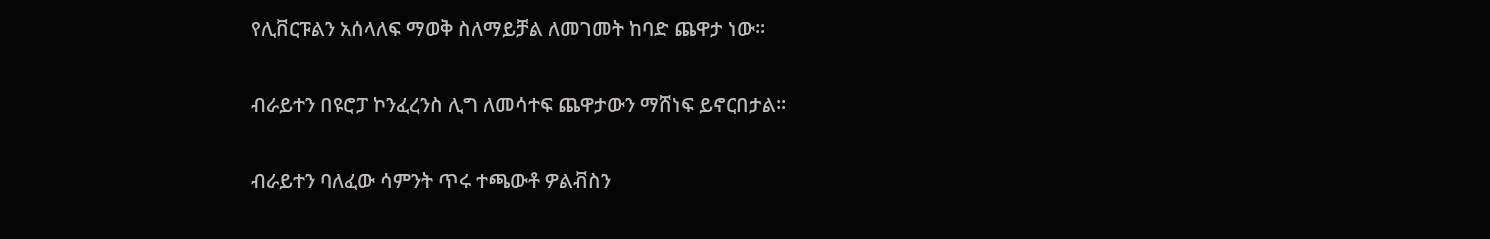የሊቨርፑልን አሰላለፍ ማወቅ ስለማይቻል ለመገመት ከባድ ጨዋታ ነው።

ብራይተን በዩሮፓ ኮንፈረንስ ሊግ ለመሳተፍ ጨዋታውን ማሸነፍ ይኖርበታል።

ብራይተን ባለፈው ሳምንት ጥሩ ተጫውቶ ዎልቭስን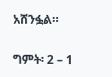አሸንፏል።

ግምት፡ 2 – 1